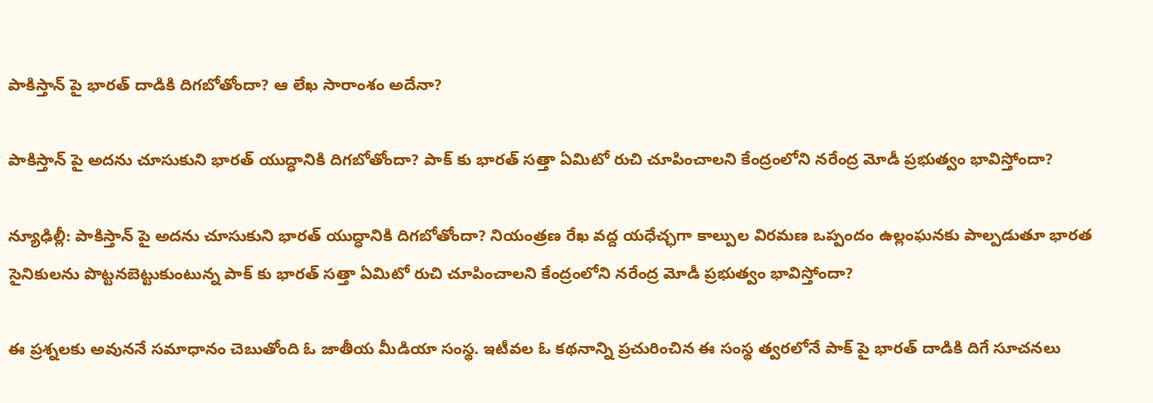పాకిస్తాన్ పై భారత్ దాడికి దిగబోతోందా? ఆ లేఖ సారాంశం అదేనా?

పాకిస్తాన్ పై అదను చూసుకుని భారత్ యుద్ధానికి దిగబోతోందా? పాక్ కు భారత్ సత్తా ఏమిటో రుచి చూపించాలని కేంద్రంలోని నరేంద్ర మోడీ ప్రభుత్వం భావిస్తోందా?

న్యూఢిల్లీ: పాకిస్తాన్ పై అదను చూసుకుని భారత్ యుద్ధానికి దిగబోతోందా? నియంత్రణ రేఖ వద్ద యధేచ్ఛగా కాల్పుల విరమణ ఒప్పందం ఉల్లంఘనకు పాల్పడుతూ భారత సైనికులను పొట్టనబెట్టుకుంటున్న పాక్ కు భారత్ సత్తా ఏమిటో రుచి చూపించాలని కేంద్రంలోని నరేంద్ర మోడీ ప్రభుత్వం భావిస్తోందా?

ఈ ప్రశ్నలకు అవుననే సమాధానం చెబుతోంది ఓ జాతీయ మీడియా సంస్థ. ఇటీవల ఓ కథనాన్ని ప్రచురించిన ఈ సంస్థ త్వరలోనే పాక్ పై భారత్ దాడికి దిగే సూచనలు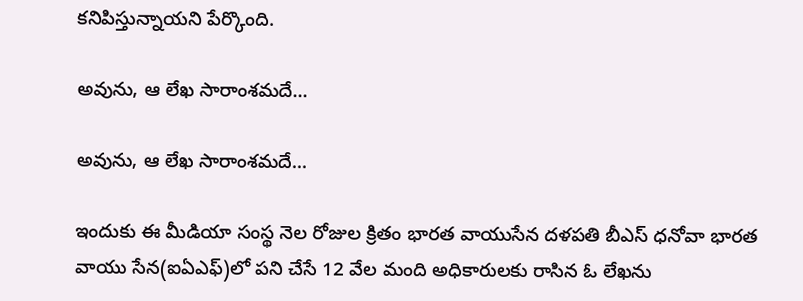కనిపిస్తున్నాయని పేర్కొంది.

అవును, ఆ లేఖ సారాంశమదే...

అవును, ఆ లేఖ సారాంశమదే...

ఇందుకు ఈ మీడియా సంస్థ నెల రోజుల క్రితం భారత వాయుసేన దళపతి బీఎస్ ధనోవా భారత వాయు సేన(ఐఏఎఫ్‌)లో పని చేసే 12 వేల మంది అధికారులకు రాసిన ఓ లేఖను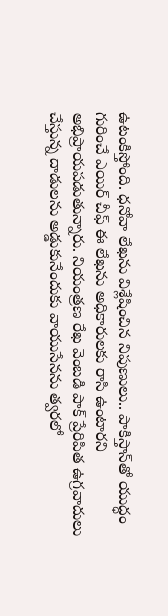ఉటంకిస్తోంది. ధనోవా లేఖను విశ్లేషించిన నిపుణులు.. పాకిస్తాన్‌తో యుద్ధం గురించే ఎయిర్‌ చీఫ్‌ ఈ లేఖను అధికారులకు రాసి ఉంటారని అభిప్రాయపడుతున్నారు. నియంత్రణ రేఖ వెంబడి పాక్‌ ప్రేరిపిత ఉగ్రవాదులు చేస్తున్న దాడులను అడ్డుకునేందుకు వాయుసేనను త్వరలో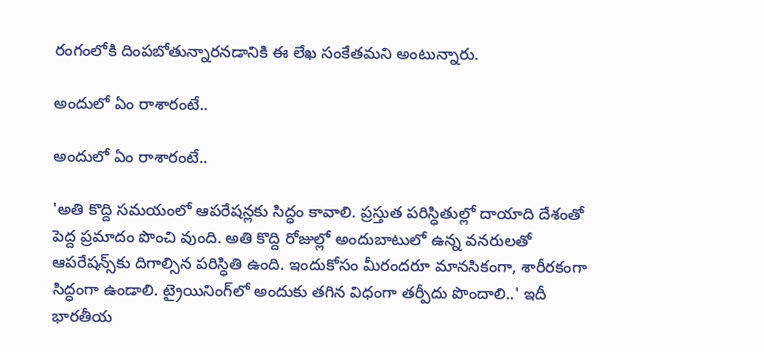రంగంలోకి దింపబోతున్నారనడానికి ఈ లేఖ సంకేతమని అంటున్నారు.

అందులో ఏం రాశారంటే..

అందులో ఏం రాశారంటే..

'అతి కొద్ది సమయంలో ఆపరేషన్లకు సిద్ధం కావాలి. ప్రస్తుత పరిస్ధితుల్లో దాయాది దేశంతో పెద్ద ప్రమాదం పొంచి వుంది. అతి కొద్ది రోజుల్లో అందుబాటులో ఉన్న వనరులతో ఆపరేషన్స్‌కు దిగాల్సిన పరిస్ధితి ఉంది. ఇందుకోసం మీరందరూ మానసికంగా, శారీరకంగా సిద్ధంగా ఉండాలి. ట్రైయినింగ్‌లో అందుకు తగిన విధంగా తర్పీదు పొందాలి..' ఇదీ భారతీయ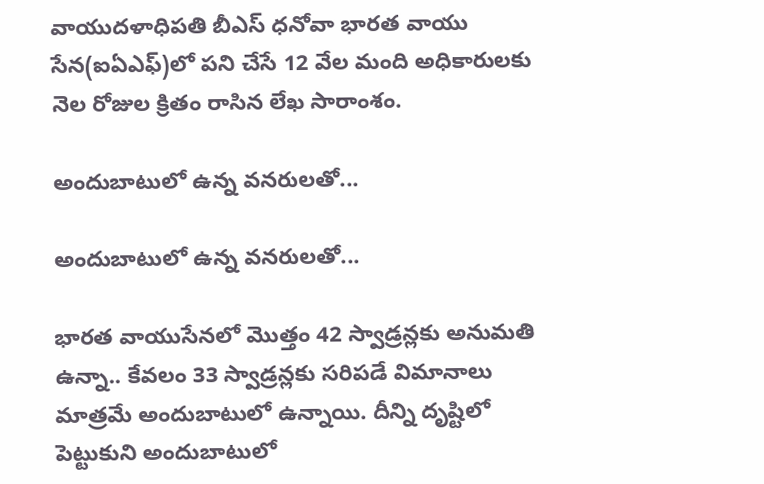వాయుదళాధిపతి బీఎస్‌ ధనోవా భారత వాయు సేన(ఐఏఎఫ్‌)లో పని చేసే 12 వేల మంది అధికారులకు నెల రోజుల క్రితం రాసిన లేఖ సారాంశం.

అందుబాటులో ఉన్న వనరులతో...

అందుబాటులో ఉన్న వనరులతో...

భారత వాయుసేనలో మొత్తం 42 స్వాడ్రన్లకు అనుమతి ఉన్నా.. కేవలం 33 స్వాడ్రన్లకు సరిపడే విమానాలు మాత్రమే అందుబాటులో ఉన్నాయి. దీన్ని దృష్టిలో పెట్టుకుని అందుబాటులో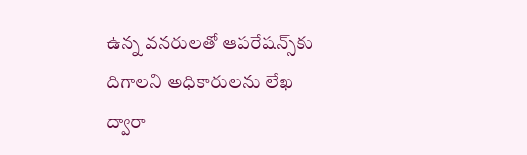ఉన్న వనరులతో ఆపరేషన్స్‌కు దిగాలని అధికారులను లేఖ ద్వారా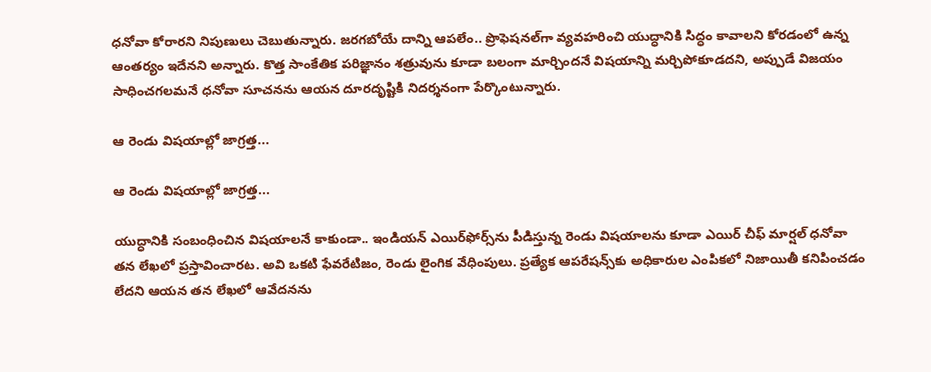ధనోవా కోరారని నిపుణులు చెబుతున్నారు. జరగబోయే దాన్ని ఆపలేం.. ప్రొఫెషనల్‌గా వ్యవహరించి యుద్ధానికి సిద్ధం కావాలని కోరడంలో ఉన్న ఆంతర్యం ఇదేనని అన్నారు. కొత్త సాంకేతిక పరిజ్ఞానం శత్రువును కూడా బలంగా మార్చిందనే విషయాన్ని మర్చిపోకూడదని, అప్పుడే విజయం సాధించగలమనే ధనోవా సూచనను ఆయన దూరదృష్టికి నిదర్శనంగా పేర్కొంటున్నారు.

ఆ రెండు విషయాల్లో జాగ్రత్త...

ఆ రెండు విషయాల్లో జాగ్రత్త...

యుద్ధానికి సంబంధించిన విషయాలనే కాకుండా.. ఇండియన్ ఎయిర్‌ఫోర్స్‌ను పీడిస్తున్న రెండు విషయాలను కూడా ఎయిర్ చీఫ్ మార్షల్ ధనోవా తన లేఖలో ప్రస్తావించారట. అవి ఒకటి ఫేవరేటిజం, రెండు లైంగిక వేధింపులు. ప్రత్యేక ఆపరేషన్స్‌కు అధికారుల ఎంపికలో నిజాయితీ కనిపించడం లేదని ఆయన తన లేఖలో ఆవేదనను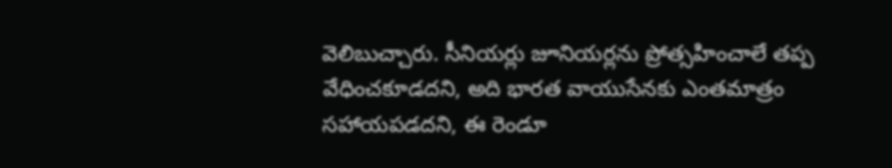వెలిబుచ్చారు. సీనియర్లు జూనియర్లను ప్రోత్సహించాలే తప్ప వేధించకూడదని, అది భారత వాయుసేనకు ఎంతమాత్రం సహాయపడదని, ఈ రెండూ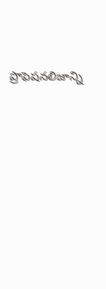ప్రొఫెషనలిజాన్ని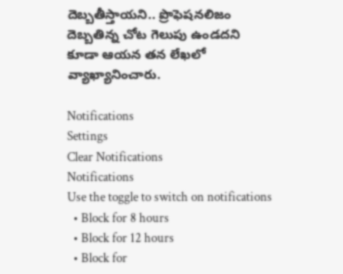దెబ్బతీస్తాయని.. ప్రొఫెషనలిజం దెబ్బతిన్న చోట గెలుపు ఉండదని కూడా ఆయన తన లేఖలో వ్యాఖ్యానించారు.

Notifications
Settings
Clear Notifications
Notifications
Use the toggle to switch on notifications
  • Block for 8 hours
  • Block for 12 hours
  • Block for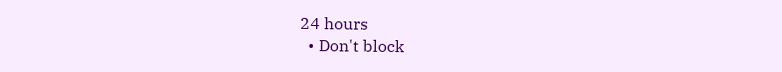24 hours
  • Don't block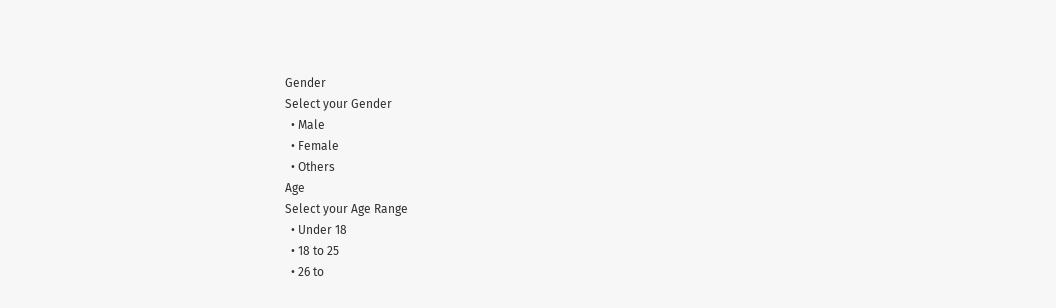Gender
Select your Gender
  • Male
  • Female
  • Others
Age
Select your Age Range
  • Under 18
  • 18 to 25
  • 26 to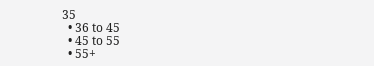35
  • 36 to 45
  • 45 to 55
  • 55+